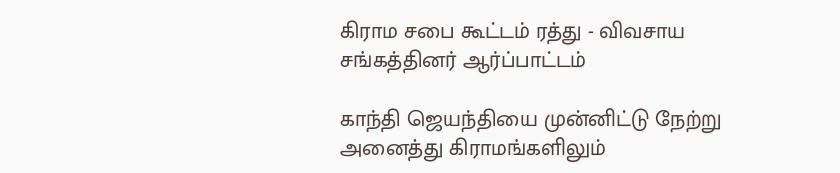கிராம சபை கூட்டம் ரத்து - விவசாய சங்கத்தினர் ஆர்ப்பாட்டம்

காந்தி ஜெயந்தியை முன்னிட்டு நேற்று அனைத்து கிராமங்களிலும்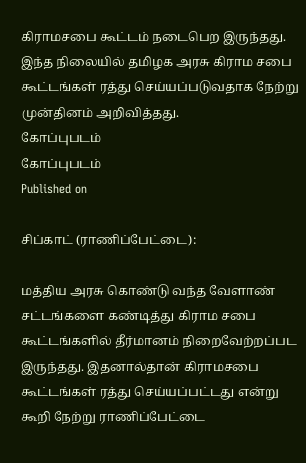கிராமசபை கூட்டம் நடைபெற இருந்தது. இந்த நிலையில் தமிழக அரசு கிராம சபை கூட்டங்கள் ரத்து செய்யப்படுவதாக நேற்று முன்தினம் அறிவித்தது.
கோப்புபடம்
கோப்புபடம்
Published on

சிப்காட் (ராணிப்பேட்டை):

மத்திய அரசு கொண்டு வந்த வேளாண் சட்டங்களை கண்டித்து கிராம சபை கூட்டங்களில் தீர்மானம் நிறைவேற்றப்பட இருந்தது. இதனால்தான் கிராமசபை கூட்டங்கள் ரத்து செய்யப்பட்டது என்று கூறி நேற்று ராணிப்பேட்டை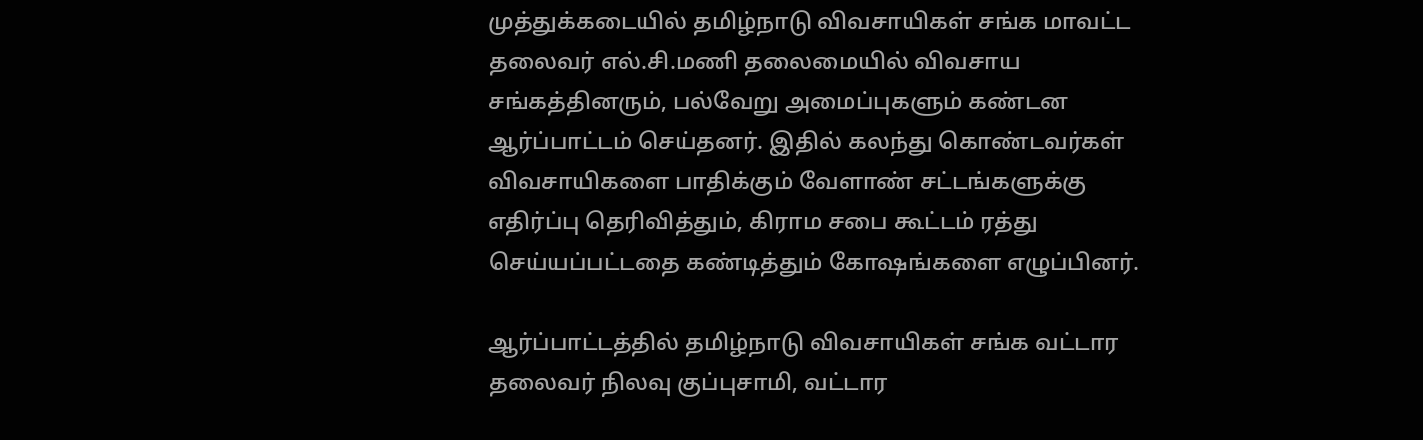முத்துக்கடையில் தமிழ்நாடு விவசாயிகள் சங்க மாவட்ட தலைவர் எல்.சி.மணி தலைமையில் விவசாய சங்கத்தினரும், பல்வேறு அமைப்புகளும் கண்டன ஆர்ப்பாட்டம் செய்தனர். இதில் கலந்து கொண்டவர்கள் விவசாயிகளை பாதிக்கும் வேளாண் சட்டங்களுக்கு எதிர்ப்பு தெரிவித்தும், கிராம சபை கூட்டம் ரத்து செய்யப்பட்டதை கண்டித்தும் கோஷங்களை எழுப்பினர்.

ஆர்ப்பாட்டத்தில் தமிழ்நாடு விவசாயிகள் சங்க வட்டார தலைவர் நிலவு குப்புசாமி, வட்டார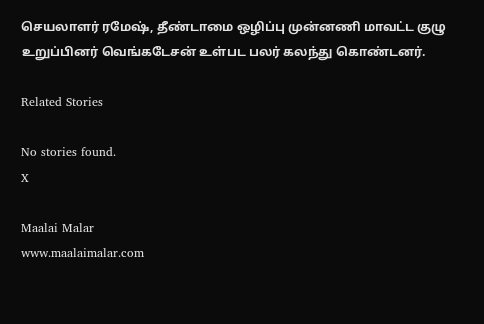செயலாளர் ரமேஷ், தீண்டாமை ஒழிப்பு முன்னணி மாவட்ட குழு உறுப்பினர் வெங்கடேசன் உள்பட பலர் கலந்து கொண்டனர்.

Related Stories

No stories found.
X

Maalai Malar
www.maalaimalar.com